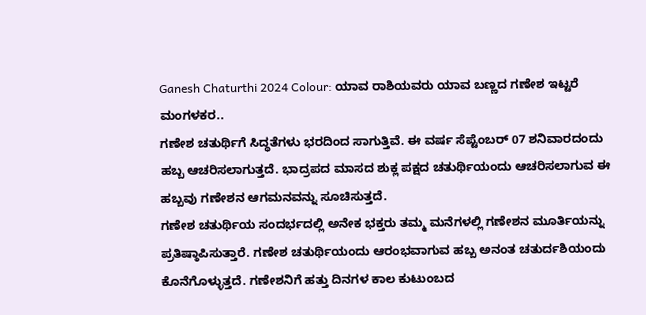Ganesh Chaturthi 2024 Colour: ಯಾವ ರಾಶಿಯವರು ಯಾವ ಬಣ್ಣದ ಗಣೇಶ ಇಟ್ಟರೆ ಮಂಗಳಕರ..
ಗಣೇಶ ಚತುರ್ಥಿಗೆ ಸಿದ್ಧತೆಗಳು ಭರದಿಂದ ಸಾಗುತ್ತಿವೆ. ಈ ವರ್ಷ ಸೆಪ್ಟೆಂಬರ್ 07 ಶನಿವಾರದಂದು ಹಬ್ಬ ಆಚರಿಸಲಾಗುತ್ತದೆ. ಭಾದ್ರಪದ ಮಾಸದ ಶುಕ್ಲ ಪಕ್ಷದ ಚತುರ್ಥಿಯಂದು ಆಚರಿಸಲಾಗುವ ಈ ಹಬ್ಬವು ಗಣೇಶನ ಆಗಮನವನ್ನು ಸೂಚಿಸುತ್ತದೆ.
ಗಣೇಶ ಚತುರ್ಥಿಯ ಸಂದರ್ಭದಲ್ಲಿ ಅನೇಕ ಭಕ್ತರು ತಮ್ಮ ಮನೆಗಳಲ್ಲಿ ಗಣೇಶನ ಮೂರ್ತಿಯನ್ನು ಪ್ರತಿಷ್ಠಾಪಿಸುತ್ತಾರೆ. ಗಣೇಶ ಚತುರ್ಥಿಯಂದು ಆರಂಭವಾಗುವ ಹಬ್ಬ ಅನಂತ ಚತುರ್ದಶಿಯಂದು ಕೊನೆಗೊಳ್ಳುತ್ತದೆ. ಗಣೇಶನಿಗೆ ಹತ್ತು ದಿನಗಳ ಕಾಲ ಕುಟುಂಬದ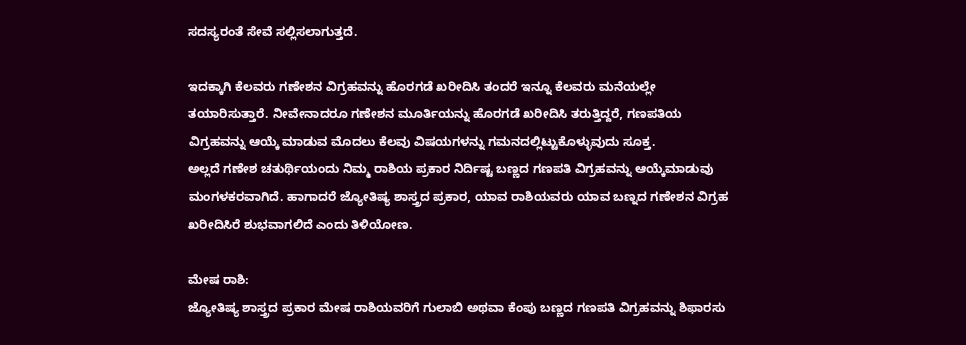ಸದಸ್ಯರಂತೆ ಸೇವೆ ಸಲ್ಲಿಸಲಾಗುತ್ತದೆ.

ಇದಕ್ಕಾಗಿ ಕೆಲವರು ಗಣೇಶನ ವಿಗ್ರಹವನ್ನು ಹೊರಗಡೆ ಖರೀದಿಸಿ ತಂದರೆ ಇನ್ನೂ ಕೆಲವರು ಮನೆಯಲ್ಲೇ ತಯಾರಿಸುತ್ತಾರೆ. ನೀವೇನಾದರೂ ಗಣೇಶನ ಮೂರ್ತಿಯನ್ನು ಹೊರಗಡೆ ಖರೀದಿಸಿ ತರುತ್ತಿದ್ದರೆ, ಗಣಪತಿಯ ವಿಗ್ರಹವನ್ನು ಆಯ್ಕೆ ಮಾಡುವ ಮೊದಲು ಕೆಲವು ವಿಷಯಗಳನ್ನು ಗಮನದಲ್ಲಿಟ್ಟುಕೊಳ್ಳುವುದು ಸೂಕ್ತ.
ಅಲ್ಲದೆ ಗಣೇಶ ಚತುರ್ಥಿಯಂದು ನಿಮ್ಮ ರಾಶಿಯ ಪ್ರಕಾರ ನಿರ್ದಿಷ್ಟ ಬಣ್ಣದ ಗಣಪತಿ ವಿಗ್ರಹವನ್ನು ಆಯ್ಕೆಮಾಡುವು ಮಂಗಳಕರವಾಗಿದೆ. ಹಾಗಾದರೆ ಜ್ಯೋತಿಷ್ಯ ಶಾಸ್ತ್ರದ ಪ್ರಕಾರ, ಯಾವ ರಾಶಿಯವರು ಯಾವ ಬಣ್ನದ ಗಣೇಶನ ವಿಗ್ರಹ ಖರೀದಿಸಿರೆ ಶುಭವಾಗಲಿದೆ ಎಂದು ತಿಳಿಯೋಣ.

ಮೇಷ ರಾಶಿ:
ಜ್ಯೋತಿಷ್ಯ ಶಾಸ್ತ್ರದ ಪ್ರಕಾರ ಮೇಷ ರಾಶಿಯವರಿಗೆ ಗುಲಾಬಿ ಅಥವಾ ಕೆಂಪು ಬಣ್ಣದ ಗಣಪತಿ ವಿಗ್ರಹವನ್ನು ಶಿಫಾರಸು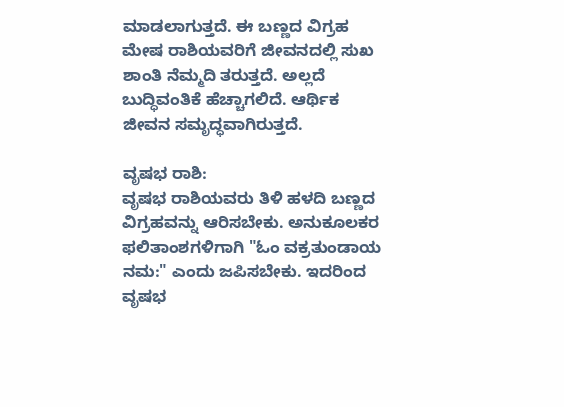ಮಾಡಲಾಗುತ್ತದೆ. ಈ ಬಣ್ಣದ ವಿಗ್ರಹ ಮೇಷ ರಾಶಿಯವರಿಗೆ ಜೀವನದಲ್ಲಿ ಸುಖ ಶಾಂತಿ ನೆಮ್ಮದಿ ತರುತ್ತದೆ. ಅಲ್ಲದೆ ಬುದ್ಧಿವಂತಿಕೆ ಹೆಚ್ಚಾಗಲಿದೆ. ಆರ್ಥಿಕ ಜೀವನ ಸಮೃದ್ಧವಾಗಿರುತ್ತದೆ.

ವೃಷಭ ರಾಶಿ:
ವೃಷಭ ರಾಶಿಯವರು ತಿಳಿ ಹಳದಿ ಬಣ್ಣದ ವಿಗ್ರಹವನ್ನು ಆರಿಸಬೇಕು. ಅನುಕೂಲಕರ ಫಲಿತಾಂಶಗಳಿಗಾಗಿ "ಓಂ ವಕ್ರತುಂಡಾಯ ನಮ:" ಎಂದು ಜಪಿಸಬೇಕು. ಇದರಿಂದ ವೃಷಭ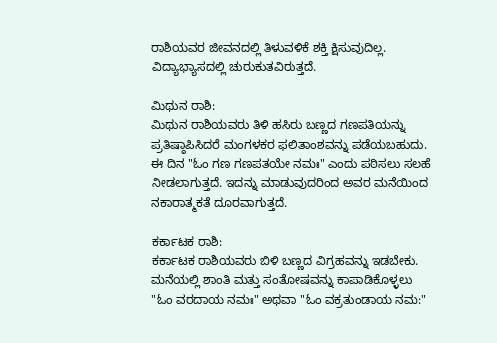ರಾಶಿಯವರ ಜೀವನದಲ್ಲಿ ತಿಳುವಳಿಕೆ ಶಕ್ತಿ ಕ್ಷಿಸುವುದಿಲ್ಲ. ವಿದ್ಯಾಭ್ಯಾಸದಲ್ಲಿ ಚುರುಕುತವಿರುತ್ತದೆ.

ಮಿಥುನ ರಾಶಿ:
ಮಿಥುನ ರಾಶಿಯವರು ತಿಳಿ ಹಸಿರು ಬಣ್ಣದ ಗಣಪತಿಯನ್ನು ಪ್ರತಿಷ್ಠಾಪಿಸಿದರೆ ಮಂಗಳಕರ ಫಲಿತಾಂಶವನ್ನು ಪಡೆಯಬಹುದು. ಈ ದಿನ "ಓಂ ಗಣ ಗಣಪತಯೇ ನಮಃ" ಎಂದು ಪಠಿಸಲು ಸಲಹೆ ನೀಡಲಾಗುತ್ತದೆ. ಇದನ್ನು ಮಾಡುವುದರಿಂದ ಅವರ ಮನೆಯಿಂದ ನಕಾರಾತ್ಮಕತೆ ದೂರವಾಗುತ್ತದೆ.

ಕರ್ಕಾಟಕ ರಾಶಿ:
ಕರ್ಕಾಟಕ ರಾಶಿಯವರು ಬಿಳಿ ಬಣ್ಣದ ವಿಗ್ರಹವನ್ನು ಇಡಬೇಕು. ಮನೆಯಲ್ಲಿ ಶಾಂತಿ ಮತ್ತು ಸಂತೋಷವನ್ನು ಕಾಪಾಡಿಕೊಳ್ಳಲು "ಓಂ ವರದಾಯ ನಮಃ" ಅಥವಾ "ಓಂ ವಕ್ರತುಂಡಾಯ ನಮ:"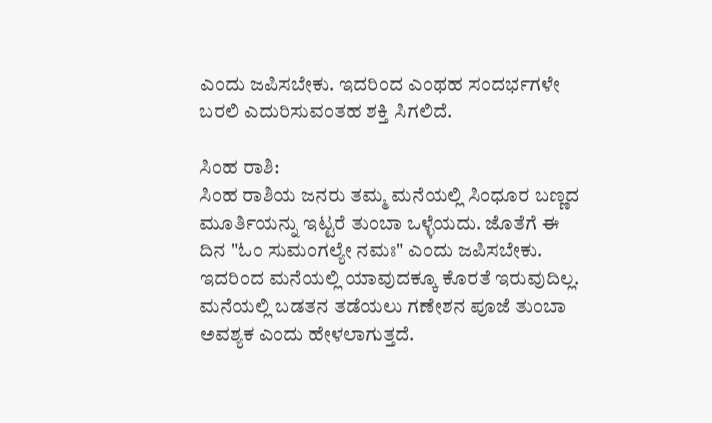ಎಂದು ಜಪಿಸಬೇಕು. ಇದರಿಂದ ಎಂಥಹ ಸಂದರ್ಭಗಳೇ ಬರಲಿ ಎದುರಿಸುವಂತಹ ಶಕ್ತಿ ಸಿಗಲಿದೆ.

ಸಿಂಹ ರಾಶಿ:
ಸಿಂಹ ರಾಶಿಯ ಜನರು ತಮ್ಮ ಮನೆಯಲ್ಲಿ ಸಿಂಧೂರ ಬಣ್ಣದ ಮೂರ್ತಿಯನ್ನು ಇಟ್ಟರೆ ತುಂಬಾ ಒಳ್ಳೆಯದು. ಜೊತೆಗೆ ಈ ದಿನ "ಓಂ ಸುಮಂಗಲ್ಯೇ ನಮಃ" ಎಂದು ಜಪಿಸಬೇಕು. ಇದರಿಂದ ಮನೆಯಲ್ಲಿ ಯಾವುದಕ್ಕೂ ಕೊರತೆ ಇರುವುದಿಲ್ಲ. ಮನೆಯಲ್ಲಿ ಬಡತನ ತಡೆಯಲು ಗಣೇಶನ ಪೂಜೆ ತುಂಬಾ ಅವಶ್ಯಕ ಎಂದು ಹೇಳಲಾಗುತ್ತದೆ.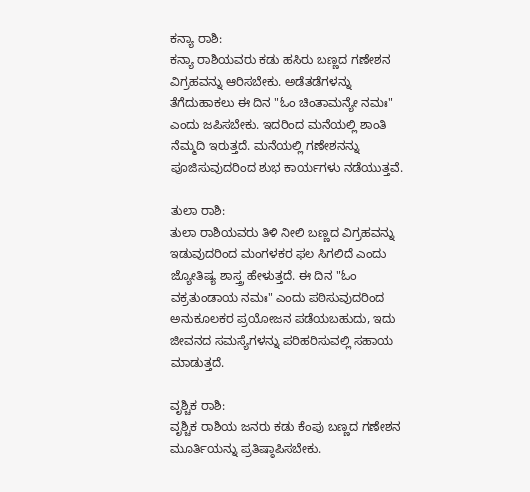ಕನ್ಯಾ ರಾಶಿ:
ಕನ್ಯಾ ರಾಶಿಯವರು ಕಡು ಹಸಿರು ಬಣ್ಣದ ಗಣೇಶನ ವಿಗ್ರಹವನ್ನು ಆರಿಸಬೇಕು. ಅಡೆತಡೆಗಳನ್ನು ತೆಗೆದುಹಾಕಲು ಈ ದಿನ "ಓಂ ಚಿಂತಾಮನ್ಯೇ ನಮಃ" ಎಂದು ಜಪಿಸಬೇಕು. ಇದರಿಂದ ಮನೆಯಲ್ಲಿ ಶಾಂತಿ ನೆಮ್ಮದಿ ಇರುತ್ತದೆ. ಮನೆಯಲ್ಲಿ ಗಣೇಶನನ್ನು ಪೂಜಿಸುವುದರಿಂದ ಶುಭ ಕಾರ್ಯಗಳು ನಡೆಯುತ್ತವೆ.

ತುಲಾ ರಾಶಿ:
ತುಲಾ ರಾಶಿಯವರು ತಿಳಿ ನೀಲಿ ಬಣ್ಣದ ವಿಗ್ರಹವನ್ನು ಇಡುವುದರಿಂದ ಮಂಗಳಕರ ಫಲ ಸಿಗಲಿದೆ ಎಂದು ಜ್ಯೋತಿಷ್ಯ ಶಾಸ್ತ್ರ ಹೇಳುತ್ತದೆ. ಈ ದಿನ "ಓಂ ವಕ್ರತುಂಡಾಯ ನಮಃ" ಎಂದು ಪಠಿಸುವುದರಿಂದ ಅನುಕೂಲಕರ ಪ್ರಯೋಜನ ಪಡೆಯಬಹುದು, ಇದು ಜೀವನದ ಸಮಸ್ಯೆಗಳನ್ನು ಪರಿಹರಿಸುವಲ್ಲಿ ಸಹಾಯ ಮಾಡುತ್ತದೆ.

ವೃಶ್ಚಿಕ ರಾಶಿ:
ವೃಶ್ಚಿಕ ರಾಶಿಯ ಜನರು ಕಡು ಕೆಂಪು ಬಣ್ಣದ ಗಣೇಶನ ಮೂರ್ತಿಯನ್ನು ಪ್ರತಿಷ್ಠಾಪಿಸಬೇಕು.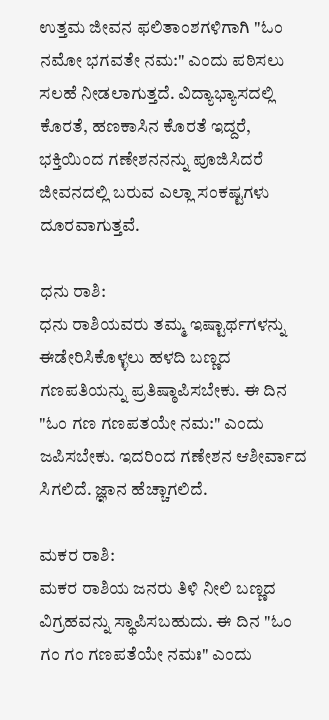ಉತ್ತಮ ಜೀವನ ಫಲಿತಾಂಶಗಳಿಗಾಗಿ "ಓಂ ನಮೋ ಭಗವತೇ ನಮ:" ಎಂದು ಪಠಿಸಲು ಸಲಹೆ ನೀಡಲಾಗುತ್ತದೆ. ವಿದ್ಯಾಭ್ಯಾಸದಲ್ಲಿ ಕೊರತೆ, ಹಣಕಾಸಿನ ಕೊರತೆ ಇದ್ದರೆ, ಭಕ್ತಿಯಿಂದ ಗಣೇಶನನನ್ನು ಪೂಜಿಸಿದರೆ ಜೀವನದಲ್ಲಿ ಬರುವ ಎಲ್ಲಾ ಸಂಕಷ್ಟಗಳು ದೂರವಾಗುತ್ತವೆ.

ಧನು ರಾಶಿ:
ಧನು ರಾಶಿಯವರು ತಮ್ಮ ಇಷ್ಟಾರ್ಥಗಳನ್ನು ಈಡೇರಿಸಿಕೊಳ್ಳಲು ಹಳದಿ ಬಣ್ಣದ ಗಣಪತಿಯನ್ನು ಪ್ರತಿಷ್ಠಾಪಿಸಬೇಕು. ಈ ದಿನ "ಓಂ ಗಣ ಗಣಪತಯೇ ನಮ:" ಎಂದು ಜಪಿಸಬೇಕು. ಇದರಿಂದ ಗಣೇಶನ ಆಶೀರ್ವಾದ ಸಿಗಲಿದೆ. ಜ್ಞಾನ ಹೆಚ್ಚಾಗಲಿದೆ.

ಮಕರ ರಾಶಿ:
ಮಕರ ರಾಶಿಯ ಜನರು ತಿಳಿ ನೀಲಿ ಬಣ್ಣದ ವಿಗ್ರಹವನ್ನು ಸ್ಥಾಪಿಸಬಹುದು. ಈ ದಿನ "ಓಂ ಗಂ ಗಂ ಗಣಪತೆಯೇ ನಮಃ" ಎಂದು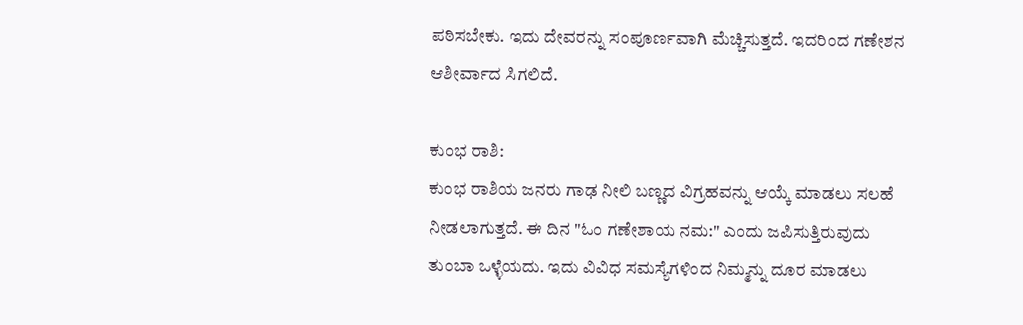ಪಠಿಸಬೇಕು. ಇದು ದೇವರನ್ನು ಸಂಪೂರ್ಣವಾಗಿ ಮೆಚ್ಚಿಸುತ್ತದೆ. ಇದರಿಂದ ಗಣೇಶನ ಆಶೀರ್ವಾದ ಸಿಗಲಿದೆ.

ಕುಂಭ ರಾಶಿ:
ಕುಂಭ ರಾಶಿಯ ಜನರು ಗಾಢ ನೀಲಿ ಬಣ್ಣದ ವಿಗ್ರಹವನ್ನು ಆಯ್ಕೆ ಮಾಡಲು ಸಲಹೆ ನೀಡಲಾಗುತ್ತದೆ. ಈ ದಿನ "ಓಂ ಗಣೇಶಾಯ ನಮ:" ಎಂದು ಜಪಿಸುತ್ತಿರುವುದು ತುಂಬಾ ಒಳ್ಳೆಯದು. ಇದು ವಿವಿಧ ಸಮಸ್ಯೆಗಳಿಂದ ನಿಮ್ಮನ್ನು ದೂರ ಮಾಡಲು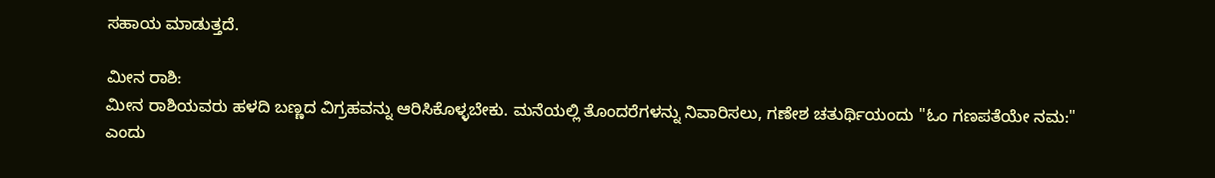ಸಹಾಯ ಮಾಡುತ್ತದೆ.

ಮೀನ ರಾಶಿ:
ಮೀನ ರಾಶಿಯವರು ಹಳದಿ ಬಣ್ಣದ ವಿಗ್ರಹವನ್ನು ಆರಿಸಿಕೊಳ್ಳಬೇಕು. ಮನೆಯಲ್ಲಿ ತೊಂದರೆಗಳನ್ನು ನಿವಾರಿಸಲು, ಗಣೇಶ ಚತುರ್ಥಿಯಂದು "ಓಂ ಗಣಪತೆಯೇ ನಮ:" ಎಂದು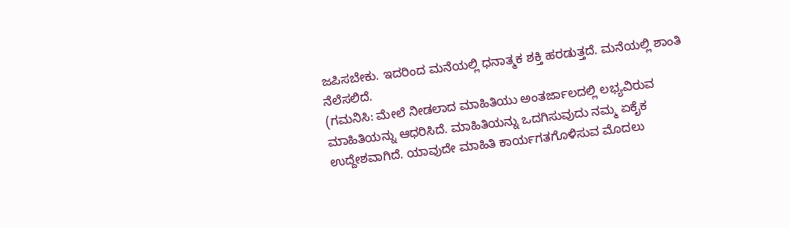ಜಪಿಸಬೇಕು. ಇದರಿಂದ ಮನೆಯಲ್ಲಿ ಧನಾತ್ಮಕ ಶಕ್ತಿ ಹರಡುತ್ತದೆ. ಮನೆಯಲ್ಲಿ ಶಾಂತಿ ನೆಲೆಸಲಿದೆ.
(ಗಮನಿಸಿ: ಮೇಲೆ ನೀಡಲಾದ ಮಾಹಿತಿಯು ಅಂತರ್ಜಾಲದಲ್ಲಿ ಲಭ್ಯವಿರುವ ಮಾಹಿತಿಯನ್ನು ಆಧರಿಸಿದೆ. ಮಾಹಿತಿಯನ್ನು ಒದಗಿಸುವುದು ನಮ್ಮ ಏಕೈಕ ಉದ್ದೇಶವಾಗಿದೆ. ಯಾವುದೇ ಮಾಹಿತಿ ಕಾರ್ಯಗತಗೊಳಿಸುವ ಮೊದಲು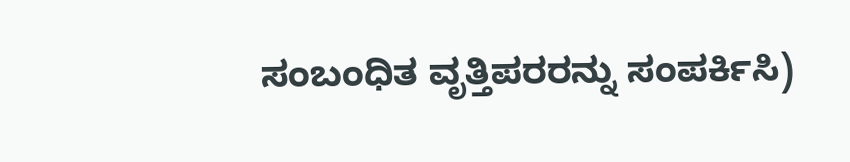ಸಂಬಂಧಿತ ವೃತ್ತಿಪರರನ್ನು ಸಂಪರ್ಕಿಸಿ)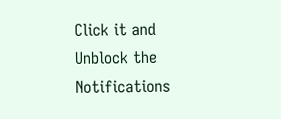Click it and Unblock the Notifications